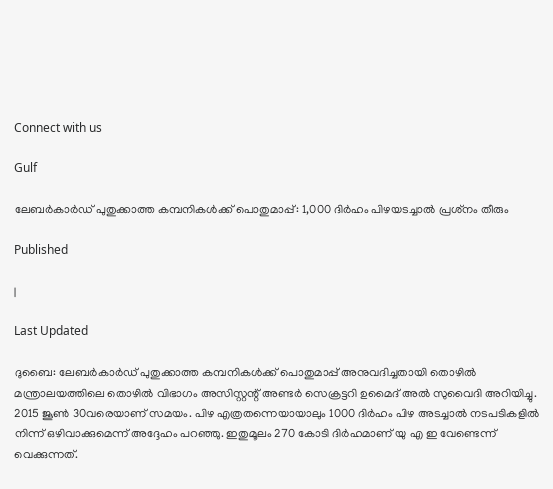Connect with us

Gulf

ലേബര്‍കാര്‍ഡ് പുതുക്കാത്ത കമ്പനികള്‍ക്ക് പൊതുമാപ്പ്: 1,000 ദിര്‍ഹം പിഴയടച്ചാല്‍ പ്രശ്‌നം തീരും

Published

|

Last Updated

ദുബൈ: ലേബര്‍കാര്‍ഡ് പുതുക്കാത്ത കമ്പനികള്‍ക്ക് പൊതുമാപ്പ് അനുവദിച്ചതായി തൊഴില്‍ മന്ത്രാലയത്തിലെ തൊഴില്‍ വിഭാഗം അസിസ്റ്റന്റ് അണ്ടര്‍ സെക്രട്ടറി ഉമൈദ് അല്‍ സുവൈദി അറിയിച്ചു. 2015 ജൂണ്‍ 30വരെയാണ് സമയം. പിഴ എത്രതന്നെയായാലും 1000 ദിര്‍ഹം പിഴ അടച്ചാല്‍ നടപടികളില്‍ നിന്ന് ഒഴിവാക്കുമെന്ന് അദ്ദേഹം പറഞ്ഞു. ഇതുമൂലം 270 കോടി ദിര്‍ഹമാണ് യു എ ഇ വേണ്ടെന്ന് വെക്കുന്നത്.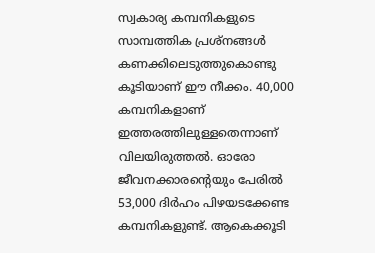സ്വകാര്യ കമ്പനികളുടെ സാമ്പത്തിക പ്രശ്‌നങ്ങള്‍ കണക്കിലെടുത്തുകൊണ്ടു കൂടിയാണ് ഈ നീക്കം. 40,000 കമ്പനികളാണ് ഇത്തരത്തിലുള്ളതെന്നാണ് വിലയിരുത്തല്‍. ഓരോ ജീവനക്കാരന്റെയും പേരില്‍ 53,000 ദിര്‍ഹം പിഴയടക്കേണ്ട കമ്പനികളുണ്ട്. ആകെക്കൂടി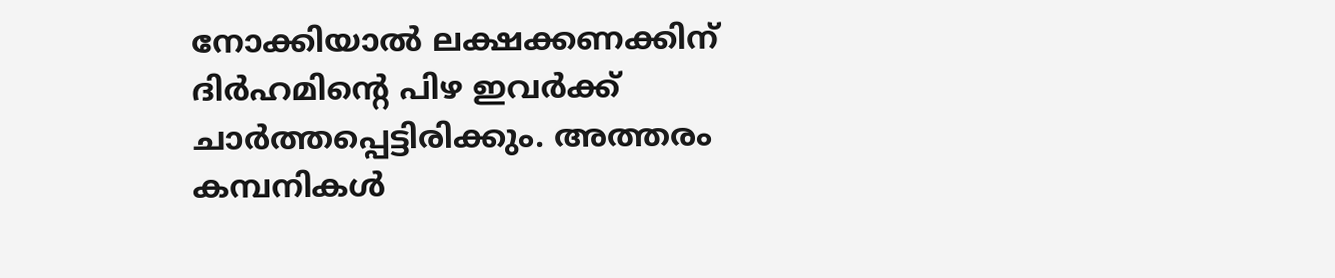നോക്കിയാല്‍ ലക്ഷക്കണക്കിന് ദിര്‍ഹമിന്റെ പിഴ ഇവര്‍ക്ക് ചാര്‍ത്തപ്പെട്ടിരിക്കും. അത്തരം കമ്പനികള്‍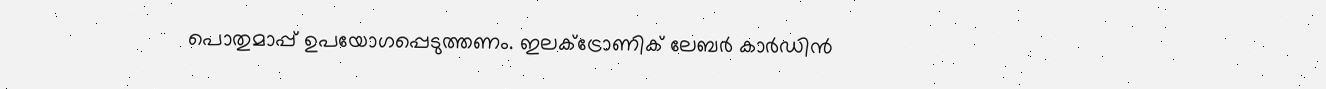പൊതുമാപ്പ് ഉപയോഗപ്പെടുത്തണം. ഇലക്‌ട്രോണിക് ലേബര്‍ കാര്‍ഡിന്‍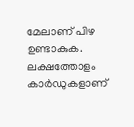മേലാണ് പിഴ ഉണ്ടാകുക. ലക്ഷത്തോളം കാര്‍ഡുകളാണ്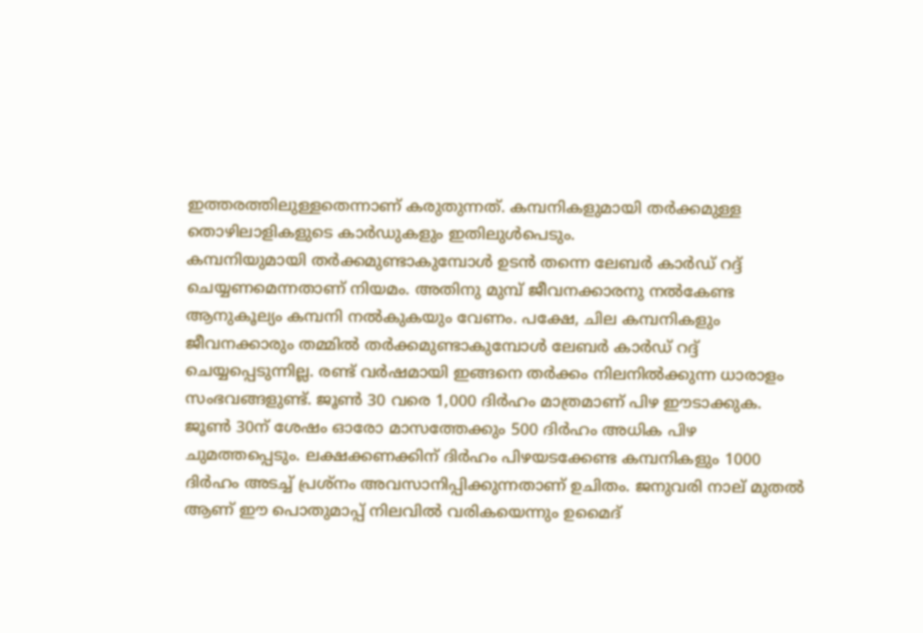ഇത്തരത്തിലുള്ളതെന്നാണ് കരുതുന്നത്. കമ്പനികളുമായി തര്‍ക്കമുള്ള തൊഴിലാളികളുടെ കാര്‍ഡുകളും ഇതിലുള്‍പെടും.
കമ്പനിയുമായി തര്‍ക്കമുണ്ടാകുമ്പോള്‍ ഉടന്‍ തന്നെ ലേബര്‍ കാര്‍ഡ് റദ്ദ് ചെയ്യണമെന്നതാണ് നിയമം. അതിനു മുമ്പ് ജീവനക്കാരനു നല്‍കേണ്ട ആനുകൂല്യം കമ്പനി നല്‍കുകയും വേണം. പക്ഷേ, ചില കമ്പനികളും ജീവനക്കാരും തമ്മില്‍ തര്‍ക്കമുണ്ടാകുമ്പോള്‍ ലേബര്‍ കാര്‍ഡ് റദ്ദ് ചെയ്യപ്പെടുന്നില്ല. രണ്ട് വര്‍ഷമായി ഇങ്ങനെ തര്‍ക്കം നിലനില്‍ക്കുന്ന ധാരാളം സംഭവങ്ങളുണ്ട്. ജൂണ്‍ 30 വരെ 1,000 ദിര്‍ഹം മാത്രമാണ് പിഴ ഈടാക്കുക. ജൂണ്‍ 30ന് ശേഷം ഓരോ മാസത്തേക്കും 500 ദിര്‍ഹം അധിക പിഴ ചുമത്തപ്പെടും. ലക്ഷക്കണക്കിന് ദിര്‍ഹം പിഴയടക്കേണ്ട കമ്പനികളും 1000 ദിര്‍ഹം അടച്ച് പ്രശ്‌നം അവസാനിപ്പിക്കുന്നതാണ് ഉചിതം. ജനുവരി നാല് മുതല്‍ ആണ് ഈ പൊതുമാപ്പ് നിലവില്‍ വരികയെന്നും ഉമൈദ്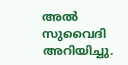അല്‍ സുവൈദി അറിയിച്ചു.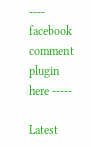---- facebook comment plugin here -----

Latest